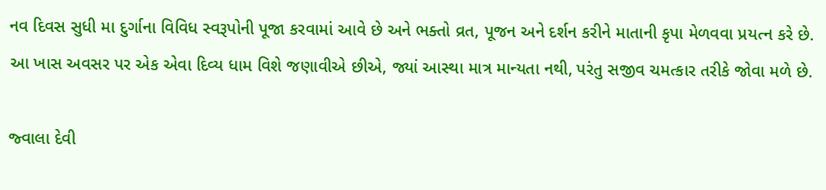નવ દિવસ સુધી મા દુર્ગાના વિવિધ સ્વરૂપોની પૂજા કરવામાં આવે છે અને ભક્તો વ્રત, પૂજન અને દર્શન કરીને માતાની કૃપા મેળવવા પ્રયત્ન કરે છે. આ ખાસ અવસર પર એક એવા દિવ્ય ધામ વિશે જણાવીએ છીએ, જ્યાં આસ્થા માત્ર માન્યતા નથી, પરંતુ સજીવ ચમત્કાર તરીકે જોવા મળે છે.

જ્વાલા દેવી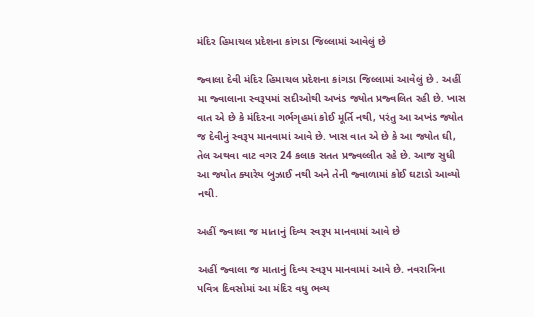મંદિર હિમાચલ પ્રદેશના કાંગડા જિલ્લામાં આવેલું છે

જ્વાલા દેવી મંદિર હિમાચલ પ્રદેશના કાંગડા જિલ્લામાં આવેલું છે . અહીં મા જ્વાલાના સ્વરૂપમાં સદીઓથી અખંડ જ્યોત પ્રજ્વલિત રહી છે. ખાસ વાત એ છે કે મંદિરના ગર્ભગૃહમાં કોઈ મૂર્તિ નથી, પરંતુ આ અખંડ જ્યોત જ દેવીનું સ્વરૂપ માનવામાં આવે છે. ખાસ વાત એ છે કે આ જ્યોત ઘી, તેલ અથવા વાટ વગર 24 કલાક સતત પ્રજ્વલ્લીત રહે છે. આજ સુધી આ જ્યોત ક્યારેય બુઝાઈ નથી અને તેની જ્વાળામાં કોઈ ઘટાડો આવ્યો નથી.

અહીં જ્વાલા જ માતાનું દિવ્ય સ્વરૂપ માનવામાં આવે છે

અહીં જ્વાલા જ માતાનું દિવ્ય સ્વરૂપ માનવામાં આવે છે. નવરાત્રિના પવિત્ર દિવસોમાં આ મંદિર વધુ ભવ્ય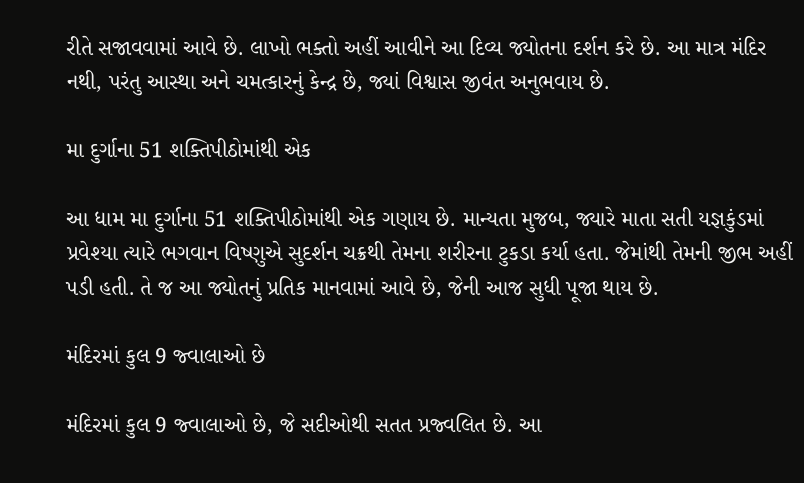રીતે સજાવવામાં આવે છે. લાખો ભક્તો અહીં આવીને આ દિવ્ય જ્યોતના દર્શન કરે છે. આ માત્ર મંદિર નથી, પરંતુ આસ્થા અને ચમત્કારનું કેન્દ્ર છે, જ્યાં વિશ્વાસ જીવંત અનુભવાય છે.

મા દુર્ગાના 51 શક્તિપીઠોમાંથી એક

આ ધામ મા દુર્ગાના 51 શક્તિપીઠોમાંથી એક ગણાય છે. માન્યતા મુજબ, જ્યારે માતા સતી યજ્ઞકુંડમાં પ્રવેશ્યા ત્યારે ભગવાન વિષ્ણુએ સુદર્શન ચક્રથી તેમના શરીરના ટુકડા કર્યા હતા. જેમાંથી તેમની જીભ અહીં પડી હતી. તે જ આ જ્યોતનું પ્રતિક માનવામાં આવે છે, જેની આજ સુધી પૂજા થાય છે.

મંદિરમાં કુલ 9 જ્વાલાઓ છે

મંદિરમાં કુલ 9 જ્વાલાઓ છે, જે સદીઓથી સતત પ્રજ્વલિત છે. આ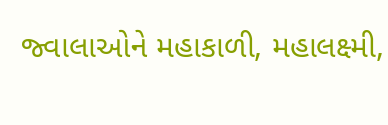જ્વાલાઓને મહાકાળી, મહાલક્ષ્મી,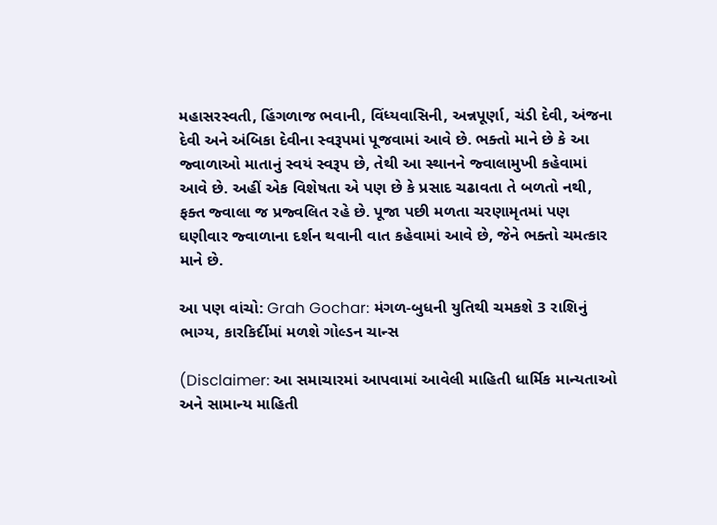મહાસરસ્વતી, હિંગળાજ ભવાની, વિંધ્યવાસિની, અન્નપૂર્ણા, ચંડી દેવી, અંજના દેવી અને અંબિકા દેવીના સ્વરૂપમાં પૂજવામાં આવે છે. ભક્તો માને છે કે આ જ્વાળાઓ માતાનું સ્વયં સ્વરૂપ છે, તેથી આ સ્થાનને જ્વાલામુખી કહેવામાં આવે છે. અહીં એક વિશેષતા એ પણ છે કે પ્રસાદ ચઢાવતા તે બળતો નથી, ફક્ત જ્વાલા જ પ્રજ્વલિત રહે છે. પૂજા પછી મળતા ચરણામૃતમાં પણ ઘણીવાર જ્વાળાના દર્શન થવાની વાત કહેવામાં આવે છે, જેને ભક્તો ચમત્કાર માને છે.

આ પણ વાંચો: Grah Gochar: મંગળ-બુધની યુતિથી ચમકશે 3 રાશિનું ભાગ્ય, કારકિર્દીમાં મળશે ગોલ્ડન ચાન્સ

(Disclaimer: આ સમાચારમાં આપવામાં આવેલી માહિતી ધાર્મિક માન્યતાઓ અને સામાન્ય માહિતી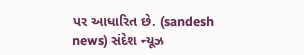પર આધારિત છે. (sandesh news) સંદેશ ન્યૂઝ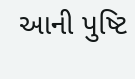આની પુષ્ટિ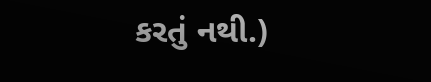કરતું નથી.)